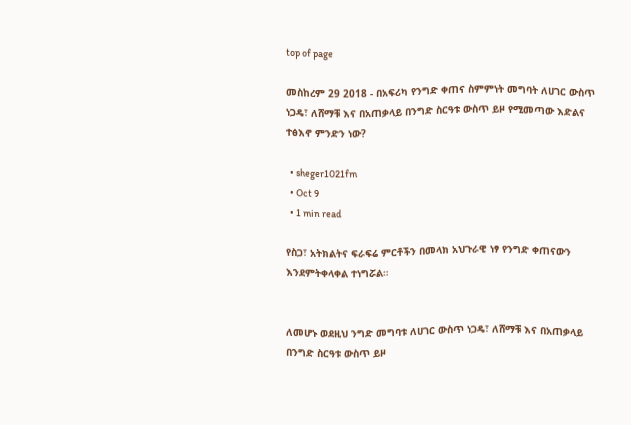top of page

መስከረም 29 2018 - በአፍሪካ የንግድ ቀጠና ስምምነት መግባት ለሀገር ውስጥ ነጋዴ፣ ለሸማቹ እና በአጠቃላይ በንግድ ስርዓቱ ውስጥ ይዞ የሚመጣው እድልና ተፅእኖ ምንድን ነው?

  • sheger1021fm
  • Oct 9
  • 1 min read

የስጋ፣ አትክልትና ፍራፍሬ ምርቶችን በመላክ አህጉራዊ ነፃ የንግድ ቀጠናውን እንደምትቀላቀል ተነግሯል።


ለመሆኑ ወደዚህ ንግድ መግባቱ ለሀገር ውስጥ ነጋዴ፣ ለሸማቹ እና በአጠቃላይ በንግድ ስርዓቱ ውስጥ ይዞ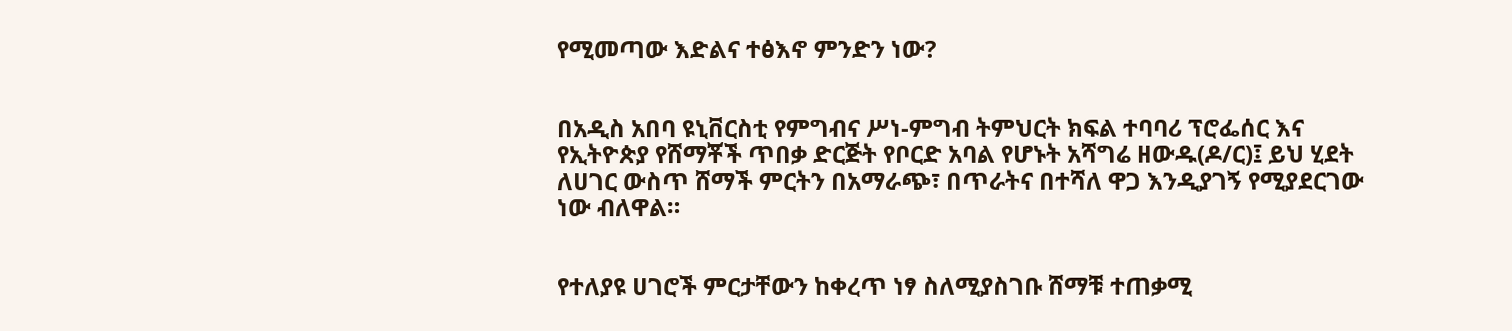የሚመጣው እድልና ተፅእኖ ምንድን ነው?


በአዲስ አበባ ዩኒቨርስቲ የምግብና ሥነ-ምግብ ትምህርት ክፍል ተባባሪ ፕሮፌሰር እና የኢትዮጵያ የሸማቾች ጥበቃ ድርጅት የቦርድ አባል የሆኑት አሻግሬ ዘውዱ(ዶ/ር)፤ ይህ ሂደት ለሀገር ውስጥ ሸማች ምርትን በአማራጭ፣ በጥራትና በተሻለ ዋጋ እንዲያገኝ የሚያደርገው ነው ብለዋል።


የተለያዩ ሀገሮች ምርታቸውን ከቀረጥ ነፃ ስለሚያስገቡ ሸማቹ ተጠቃሚ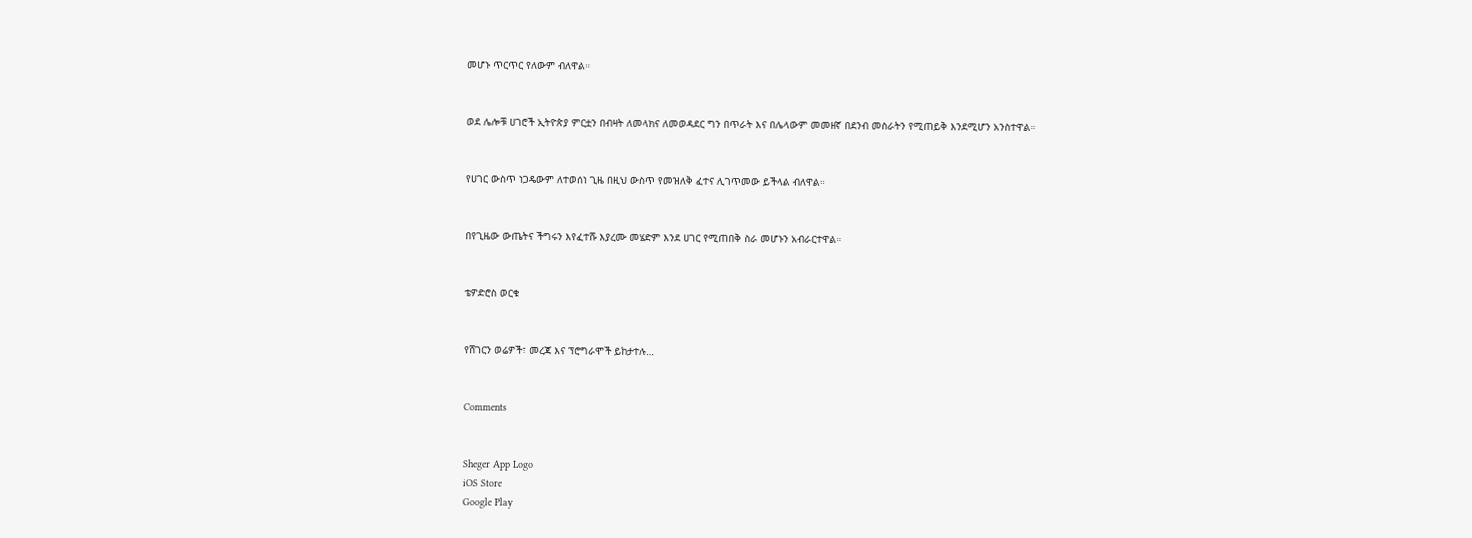መሆኑ ጥርጥር የለውም ብለዋል።


ወደ ሌሎቹ ሀገሮች ኢትዮጵያ ምርቷን በብዛት ለመላክና ለመወዳደር ግን በጥራት እና በሌላውም መመዘኛ በደንብ መስራትን የሚጠይቅ እንደሚሆን አንስተዋል።


የሀገር ውስጥ ነጋዴውም ለተወሰነ ጊዜ በዚህ ውስጥ የመዝለቅ ፈተና ሊገጥመው ይችላል ብለዋል።


በየጊዜው ውጤትና ችግሩን እየፈተሹ እያረሙ መሄድም እንደ ሀገር የሚጠበቅ ስራ መሆኑን አብራርተዋል።


ቴዎድሮስ ወርቁ


የሸገርን ወሬዎች፣ መረጃ እና ፕሮግራሞች ይከታተሉ…


Comments


Sheger App Logo
iOS Store
Google Play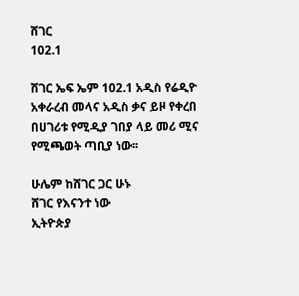ሸገር
102.1

ሸገር ኤፍ ኤም 102.1 አዲስ የሬዲዮ አቀራረብ መላና አዲስ ቃና ይዞ የቀረበ በሀገሪቱ የሚዲያ ገበያ ላይ መሪ ሚና የሚጫወት ጣቢያ ነው፡፡

ሁሌም ከሸገር ጋር ሁኑ
ሸገር የእናንተ ነው
ኢትዮጵያ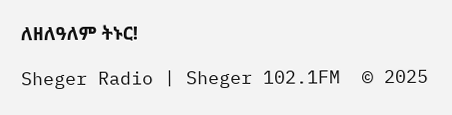ለዘለዓለም ትኑር!

Sheger Radio | Sheger 102.1FM  © 2025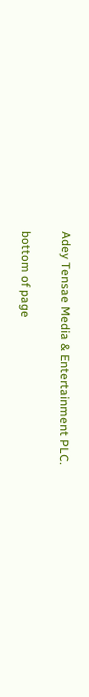Adey Tensae Media & Entertainment PLC.

bottom of page